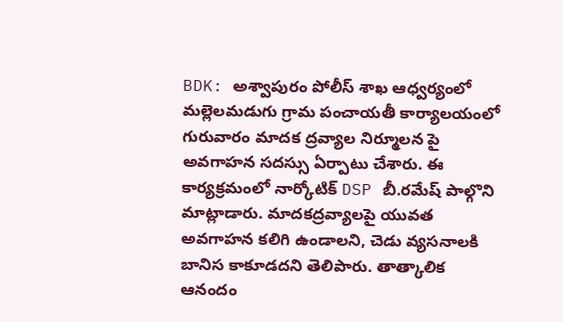BDK: అశ్వాపురం పోలీస్ శాఖ ఆధ్వర్యంలో మల్లెలమడుగు గ్రామ పంచాయతీ కార్యాలయంలో గురువారం మాదక ద్రవ్యాల నిర్మూలన పై అవగాహన సదస్సు ఏర్పాటు చేశారు. ఈ కార్యక్రమంలో నార్కోటిక్ DSP బీ.రమేష్ పాల్గొని మాట్లాడారు. మాదకద్రవ్యాలపై యువత అవగాహన కలిగి ఉండాలని, చెడు వ్యసనాలకి బానిస కాకూడదని తెలిపారు. తాత్కాలిక ఆనందం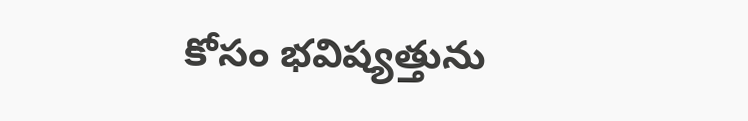కోసం భవిష్యత్తును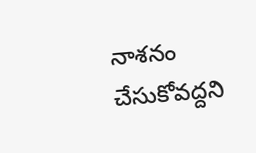నాశనం చేసుకోవద్దని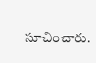సూచించారు.